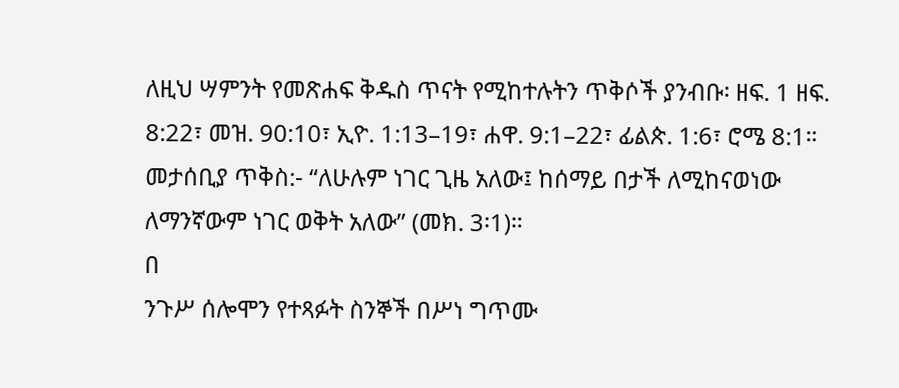ለዚህ ሣምንት የመጽሐፍ ቅዱስ ጥናት የሚከተሉትን ጥቅሶች ያንብቡ፡ ዘፍ. 1 ዘፍ. 8:22፣ መዝ. 90:10፣ ኢዮ. 1:13–19፣ ሐዋ. 9:1–22፣ ፊልጵ. 1:6፣ ሮሜ 8:1።
መታሰቢያ ጥቅስ:- “ለሁሉም ነገር ጊዜ አለው፤ ከሰማይ በታች ለሚከናወነው ለማንኛውም ነገር ወቅት አለው” (መክ. 3፡1)።
በ
ንጉሥ ሰሎሞን የተጻፉት ስንኞች በሥነ ግጥሙ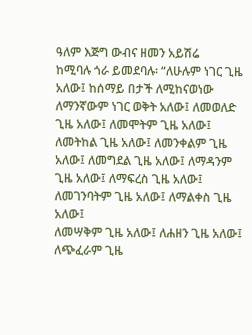ዓለም እጅግ ውብና ዘመን አይሽሬ
ከሚባሉ ጎራ ይመደባሉ፡ “ለሁሉም ነገር ጊዜ አለው፤ ከሰማይ በታች ለሚከናወነው
ለማንኛውም ነገር ወቅት አለው፤ ለመወለድ ጊዜ አለው፤ ለመሞትም ጊዜ አለው፤
ለመትከል ጊዜ አለው፤ ለመንቀልም ጊዜ አለው፤ ለመግደል ጊዜ አለው፤ ለማዳንም
ጊዜ አለው፤ ለማፍረስ ጊዜ አለው፤ ለመገንባትም ጊዜ አለው፤ ለማልቀስ ጊዜ አለው፤
ለመሣቅም ጊዜ አለው፤ ለሐዘን ጊዜ አለው፤ ለጭፈራም ጊዜ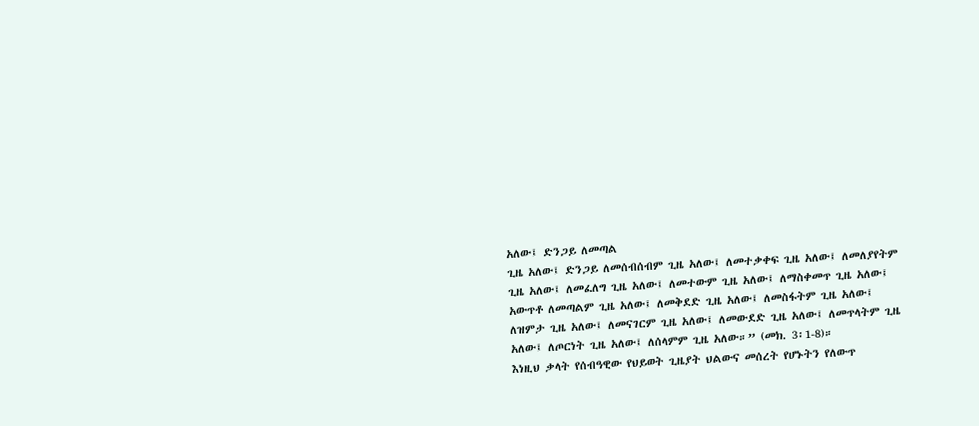አለው፤ ድንጋይ ለመጣል
ጊዜ አለው፤ ድንጋይ ለመሰብሰብም ጊዜ አለው፤ ለመተቃቀፍ ጊዜ አለው፤ ለመለያየትም
ጊዜ አለው፤ ለመፈለግ ጊዜ አለው፤ ለመተውም ጊዜ አለው፤ ለማስቀመጥ ጊዜ አለው፤
አውጥቶ ለመጣልም ጊዜ አለው፤ ለመቅደድ ጊዜ አለው፤ ለመስፋትም ጊዜ አለው፤
ለዝምታ ጊዜ አለው፤ ለመናገርም ጊዜ አለው፤ ለመውደድ ጊዜ አለው፤ ለመጥላትም ጊዜ
አለው፤ ለጦርነት ጊዜ አለው፤ ለሰላምም ጊዜ አለው።” (መክ. 3፡1-8)።
እነዚህ ቃላት የሰብዓዊው የህይወት ጊዜያት ህልውና መሰረት የሆኑትን የለውጥ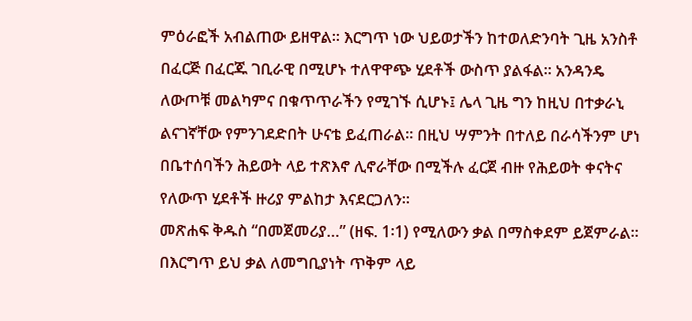ምዕራፎች አብልጠው ይዘዋል። እርግጥ ነው ህይወታችን ከተወለድንባት ጊዜ አንስቶ
በፈርጅ በፈርጁ ገቢራዊ በሚሆኑ ተለዋዋጭ ሂደቶች ውስጥ ያልፋል። አንዳንዴ
ለውጦቹ መልካምና በቁጥጥራችን የሚገኙ ሲሆኑ፤ ሌላ ጊዜ ግን ከዚህ በተቃራኒ
ልናገኛቸው የምንገደድበት ሁናቴ ይፈጠራል። በዚህ ሣምንት በተለይ በራሳችንም ሆነ
በቤተሰባችን ሕይወት ላይ ተጽእኖ ሊኖራቸው በሚችሉ ፈርጀ ብዙ የሕይወት ቀናትና
የለውጥ ሂደቶች ዙሪያ ምልከታ እናደርጋለን።
መጽሐፍ ቅዱስ “በመጀመሪያ…” (ዘፍ. 1፡1) የሚለውን ቃል በማስቀደም ይጀምራል።
በእርግጥ ይህ ቃል ለመግቢያነት ጥቅም ላይ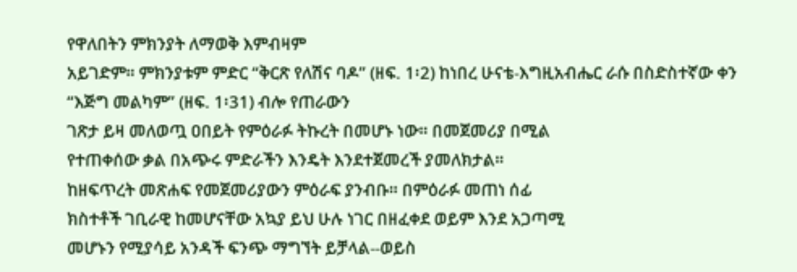የዋለበትን ምክንያት ለማወቅ እምብዛም
አይገድም። ምክንያቱም ምድር “ቅርጽ የለሽና ባዶ” (ዘፍ. 1፡2) ከነበረ ሁናቴ-እግዚአብሔር ራሱ በስድስተኛው ቀን “እጅግ መልካም” (ዘፍ. 1፡31) ብሎ የጠራውን
ገጽታ ይዛ መለወጧ ዐበይት የምዕራፉ ትኩረት በመሆኑ ነው። በመጀመሪያ በሚል
የተጠቀሰው ቃል በአጭሩ ምድራችን እንዴት እንደተጀመረች ያመለክታል።
ከዘፍጥረት መጽሐፍ የመጀመሪያውን ምዕራፍ ያንብቡ። በምዕራፉ መጠነ ሰፊ
ክስተቶች ገቢራዊ ከመሆናቸው አኳያ ይህ ሁሉ ነገር በዘፈቀደ ወይም እንደ አጋጣሚ
መሆኑን የሚያሳይ አንዳች ፍንጭ ማግኘት ይቻላል--ወይስ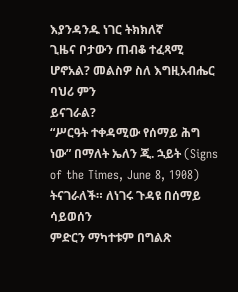እያንዳንዱ ነገር ትክክለኛ
ጊዜና ቦታውን ጠብቆ ተፈጻሚ ሆኖአል? መልስዎ ስለ እግዚአብሔር ባህሪ ምን
ይናገራል?
“ሥርዓት ተቀዳሚው የሰማይ ሕግ ነው” በማለት ኤለን ጂ. ኋይት (Signs
of the Times, June 8, 1908) ትናገራለች። ለነገሩ ጉዳዩ በሰማይ ሳይወሰን
ምድርን ማካተቱም በግልጽ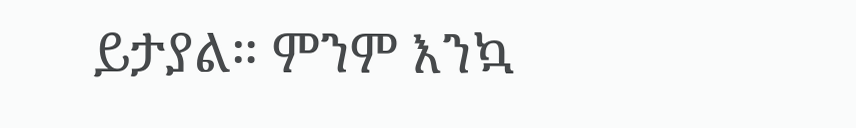ይታያል። ምንም እንኳ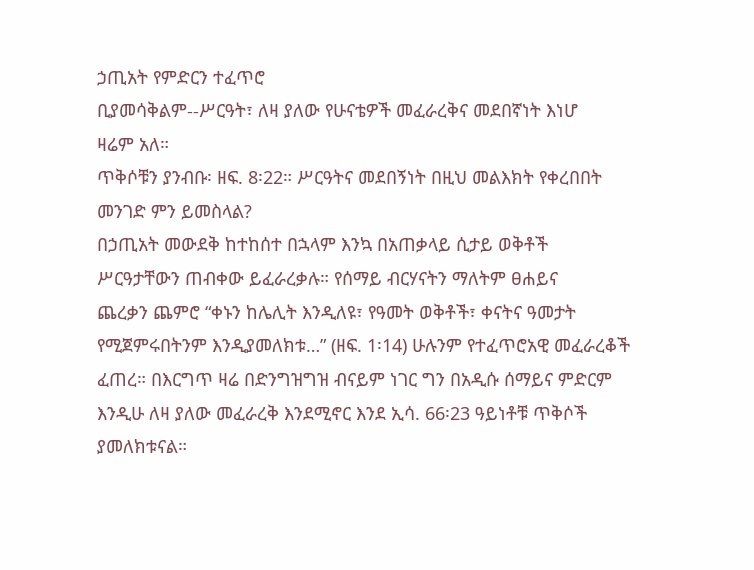ኃጢአት የምድርን ተፈጥሮ
ቢያመሳቅልም--ሥርዓት፣ ለዛ ያለው የሁናቴዎች መፈራረቅና መደበኛነት እነሆ
ዛሬም አለ።
ጥቅሶቹን ያንብቡ፡ ዘፍ. 8፡22። ሥርዓትና መደበኝነት በዚህ መልእክት የቀረበበት
መንገድ ምን ይመስላል?
በኃጢአት መውደቅ ከተከሰተ በኋላም እንኳ በአጠቃላይ ሲታይ ወቅቶች
ሥርዓታቸውን ጠብቀው ይፈራረቃሉ። የሰማይ ብርሃናትን ማለትም ፀሐይና
ጨረቃን ጨምሮ “ቀኑን ከሌሊት እንዲለዩ፣ የዓመት ወቅቶች፣ ቀናትና ዓመታት
የሚጀምሩበትንም እንዲያመለክቱ…” (ዘፍ. 1፡14) ሁሉንም የተፈጥሮአዊ መፈራረቆች
ፈጠረ። በእርግጥ ዛሬ በድንግዝግዝ ብናይም ነገር ግን በአዲሱ ሰማይና ምድርም
እንዲሁ ለዛ ያለው መፈራረቅ እንደሚኖር እንደ ኢሳ. 66፡23 ዓይነቶቹ ጥቅሶች
ያመለክቱናል።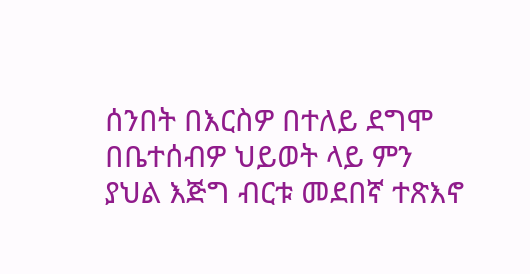ሰንበት በእርስዎ በተለይ ደግሞ በቤተሰብዎ ህይወት ላይ ምን
ያህል እጅግ ብርቱ መደበኛ ተጽእኖ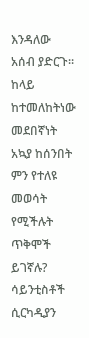እንዳለው አሰብ ያድርጉ። ከላይ
ከተመለከትነው መደበኛነት አኳያ ከሰንበት ምን የተለዩ መወሳት
የሚችሉት ጥቅሞች ይገኛሉ?
ሳይንቲስቶች ሲርካዲያን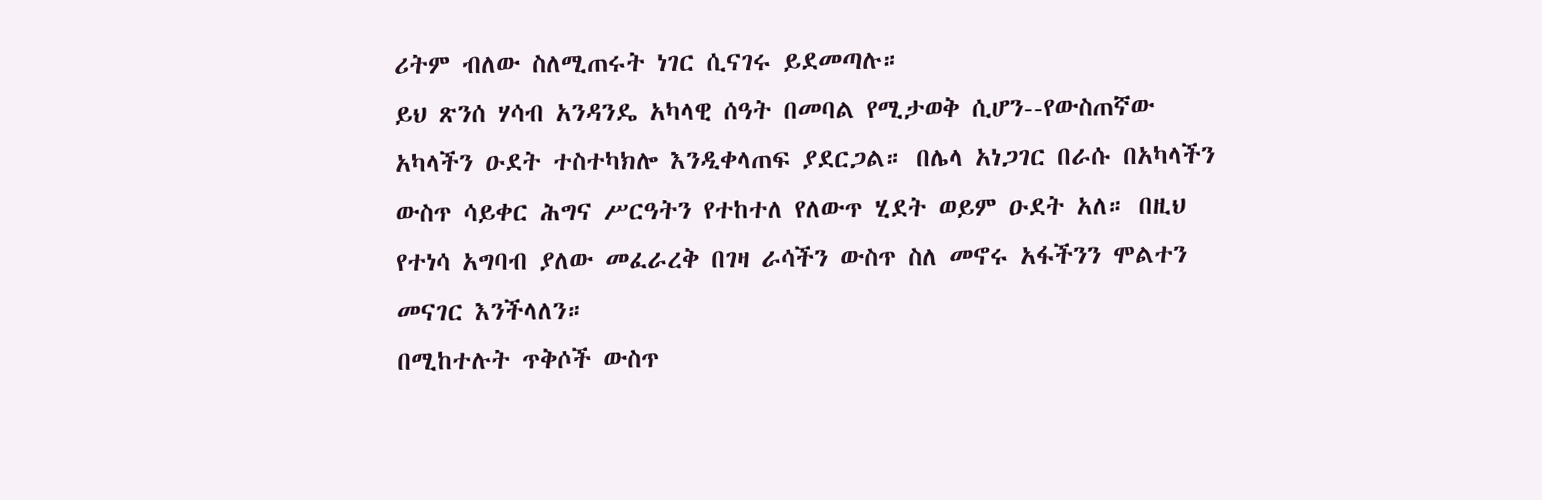ሪትም ብለው ስለሚጠሩት ነገር ሲናገሩ ይደመጣሉ።
ይህ ጽንሰ ሃሳብ አንዳንዴ አካላዊ ሰዓት በመባል የሚታወቅ ሲሆን--የውስጠኛው
አካላችን ዑደት ተስተካክሎ እንዲቀላጠፍ ያደርጋል። በሌላ አነጋገር በራሱ በአካላችን
ውስጥ ሳይቀር ሕግና ሥርዓትን የተከተለ የለውጥ ሂደት ወይም ዑደት አለ። በዚህ
የተነሳ አግባብ ያለው መፈራረቅ በገዛ ራሳችን ውስጥ ስለ መኖሩ አፋችንን ሞልተን
መናገር እንችላለን።
በሚከተሉት ጥቅሶች ውስጥ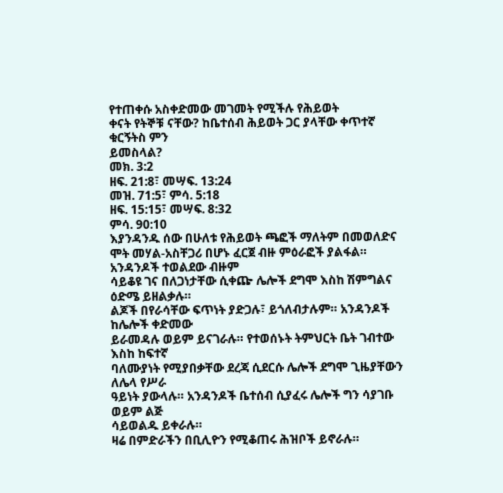የተጠቀሱ አስቀድመው መገመት የሚችሉ የሕይወት
ቀናት የትኞቹ ናቸው? ከቤተሰብ ሕይወት ጋር ያላቸው ቀጥተኛ ቁርኝትስ ምን
ይመስላል?
መክ. 3:2
ዘፍ. 21:8፣ መሣፍ. 13:24
መዝ. 71:5፣ ምሳ. 5:18
ዘፍ. 15:15፣ መሣፍ. 8:32
ምሳ. 90:10
እያንዳንዱ ሰው በሁለቱ የሕይወት ጫፎች ማለትም በመወለድና ሞት መሃል-አስቸጋሪ በሆኑ ፈርጀ ብዙ ምዕራፎች ያልፋል። አንዳንዶች ተወልደው ብዙም
ሳይቆዩ ገና በለጋነታቸው ሲቀጬ ሌሎች ደግሞ እስከ ሽምግልና ዕድሜ ይዘልቃሉ።
ልጆች በየራሳቸው ፍጥነት ያድጋሉ፣ ይጎለብታሉም። አንዳንዶች ከሌሎች ቀድመው
ይራመዳሉ ወይም ይናገራሉ። የተወሰኑት ትምህርት ቤት ገብተው እስከ ከፍተኛ
ባለሙያነት የሚያበቃቸው ደረጃ ሲደርሱ ሌሎች ደግሞ ጊዜያቸውን ለሌላ የሥራ
ዓይነት ያውላሉ። አንዳንዶች ቤተሰብ ሲያፈሩ ሌሎች ግን ሳያገቡ ወይም ልጅ
ሳይወልዱ ይቀራሉ።
ዛሬ በምድራችን በቢሊዮን የሚቆጠሩ ሕዝቦች ይኖራሉ።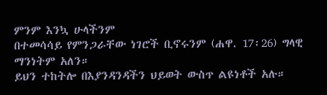ምንም እንኳ ሁላችንም
በተመሳሳይ የምንጋራቸው ነገሮች ቢኖሩንም (ሐዋ. 17፡26) ግላዊ ማንነትም አለን።
ይህን ተከትሎ በእያንዳንዳችን ህይወት ውስጥ ልዩነቶች አሉ።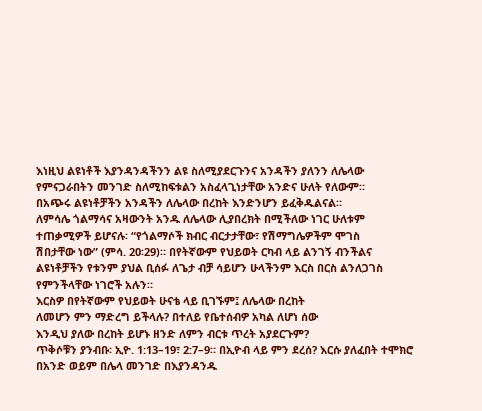እነዚህ ልዩነቶች እያንዳንዳችንን ልዩ ስለሚያደርጉንና አንዳችን ያለንን ለሌላው
የምናጋራበትን መንገድ ስለሚከፍቱልን አስፈላጊነታቸው አንድና ሁለት የለውም።
በአጭሩ ልዩነቶቻችን አንዳችን ለሌላው በረከት እንድንሆን ይፈቅዱልናል።
ለምሳሌ ጎልማሳና አዛውንት አንዱ ለሌላው ሊያበረክት በሚችለው ነገር ሁለቱም
ተጠቃሚዎች ይሆናሉ፡ “የጎልማሶች ክብር ብርታታቸው፣ የሽማግሌዎችም ሞገስ
ሽበታቸው ነው” (ምሳ. 20፡29)። በየትኛውም የህይወት ርካብ ላይ ልንገኝ ብንችልና
ልዩነቶቻችን የቱንም ያህል ቢሰፉ ለጌታ ብቻ ሳይሆን ሁላችንም እርስ በርስ ልንለጋገስ
የምንችላቸው ነገሮች አሉን።
እርስዎ በየትኛውም የህይወት ሁናቴ ላይ ቢገኙም፤ ለሌላው በረከት
ለመሆን ምን ማድረግ ይችላሉ? በተለይ የቤተሰብዎ አካል ለሆነ ሰው
እንዲህ ያለው በረከት ይሆኑ ዘንድ ለምን ብርቱ ጥረት አያደርጉም?
ጥቅሶቹን ያንብቡ፡ ኢዮ. 1:13–19፣ 2:7–9። በኢዮብ ላይ ምን ደረሰ? እርሱ ያለፈበት ተሞክሮ በአንድ ወይም በሌላ መንገድ በእያንዳንዱ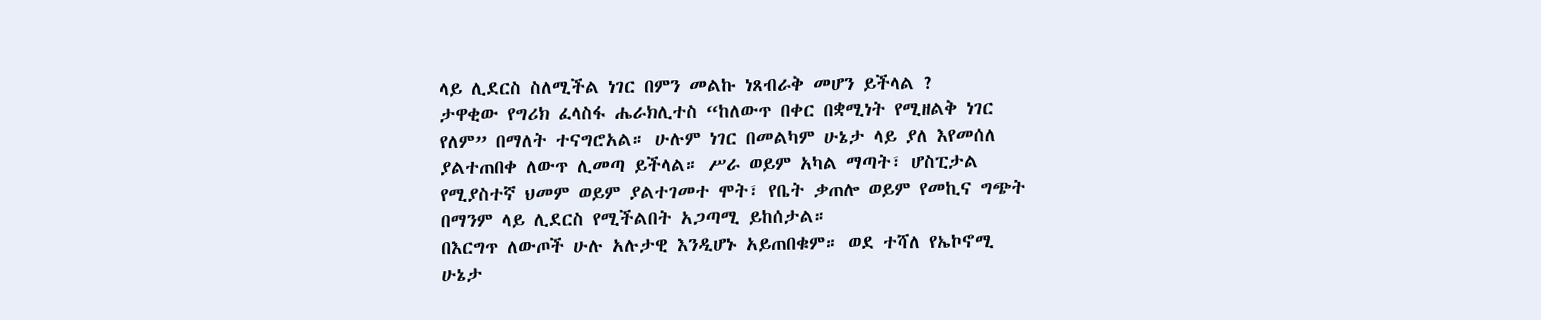ላይ ሊደርስ ስለሚችል ነገር በምን መልኩ ነጸብራቅ መሆን ይችላል ?
ታዋቂው የግሪክ ፈላስፋ ሔራክሊተስ “ከለውጥ በቀር በቋሚነት የሚዘልቅ ነገር
የለም” በማለት ተናግሮአል። ሁሉም ነገር በመልካም ሁኔታ ላይ ያለ እየመሰለ
ያልተጠበቀ ለውጥ ሊመጣ ይችላል። ሥራ ወይም አካል ማጣት፣ ሆስፒታል
የሚያስተኛ ህመም ወይም ያልተገመተ ሞት፣ የቤት ቃጠሎ ወይም የመኪና ግጭት
በማንም ላይ ሊደርስ የሚችልበት አጋጣሚ ይከሰታል።
በእርግጥ ለውጦች ሁሉ አሉታዊ እንዲሆኑ አይጠበቁም። ወደ ተሻለ የኤኮኖሚ
ሁኔታ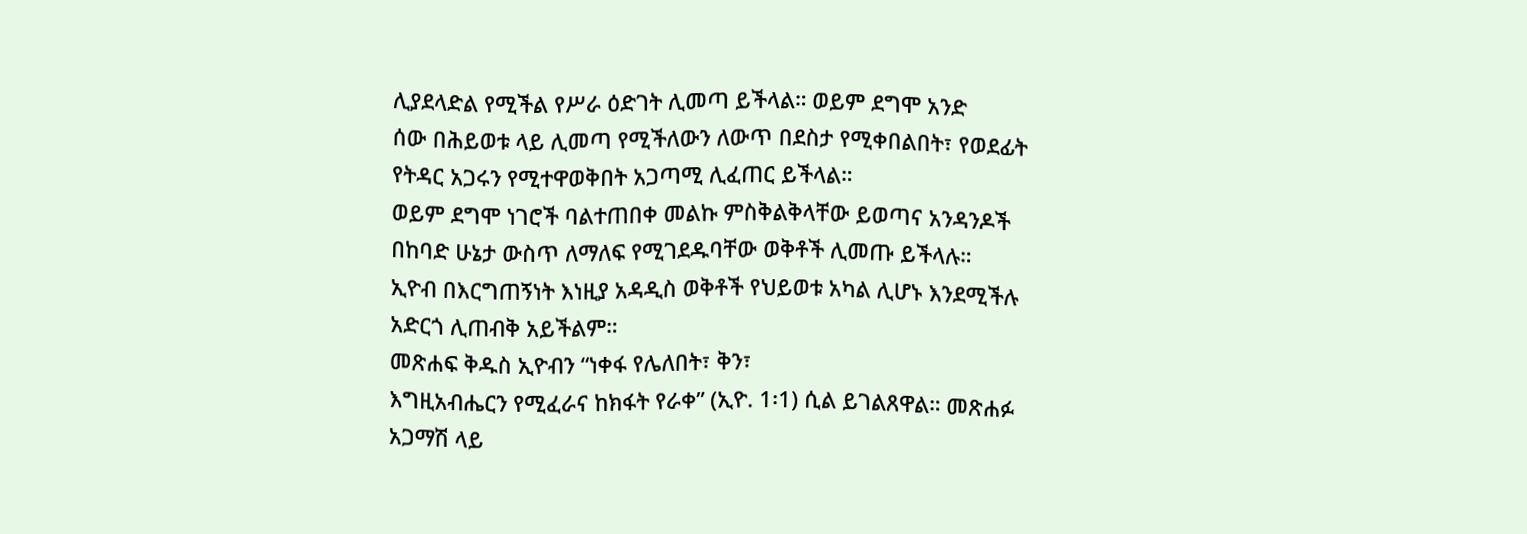ሊያደላድል የሚችል የሥራ ዕድገት ሊመጣ ይችላል። ወይም ደግሞ አንድ
ሰው በሕይወቱ ላይ ሊመጣ የሚችለውን ለውጥ በደስታ የሚቀበልበት፣ የወደፊት
የትዳር አጋሩን የሚተዋወቅበት አጋጣሚ ሊፈጠር ይችላል።
ወይም ደግሞ ነገሮች ባልተጠበቀ መልኩ ምስቅልቅላቸው ይወጣና አንዳንዶች
በከባድ ሁኔታ ውስጥ ለማለፍ የሚገደዱባቸው ወቅቶች ሊመጡ ይችላሉ።
ኢዮብ በእርግጠኝነት እነዚያ አዳዲስ ወቅቶች የህይወቱ አካል ሊሆኑ እንደሚችሉ
አድርጎ ሊጠብቅ አይችልም።
መጽሐፍ ቅዱስ ኢዮብን “ነቀፋ የሌለበት፣ ቅን፣
እግዚአብሔርን የሚፈራና ከክፋት የራቀ” (ኢዮ. 1፡1) ሲል ይገልጸዋል። መጽሐፉ
አጋማሽ ላይ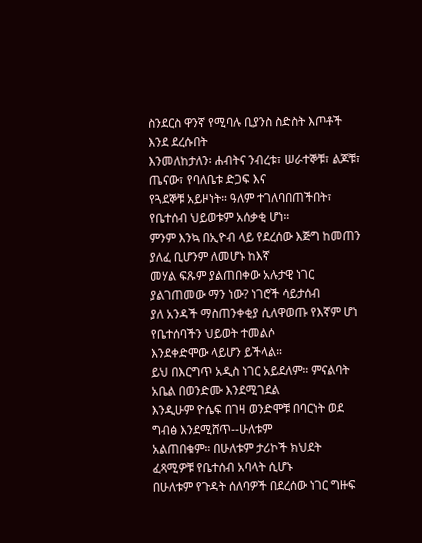ስንደርስ ዋንኛ የሚባሉ ቢያንስ ስድስት እጦቶች እንደ ደረሱበት
እንመለከታለን፡ ሐብትና ንብረቱ፣ ሠራተኞቹ፣ ልጆቹ፣ ጤናው፣ የባለቤቱ ድጋፍ እና
የጓደኞቹ አይዞነት። ዓለም ተገለባበጠችበት፣ የቤተሰብ ህይወቱም አሰቃቂ ሆነ።
ምንም እንኳ በኢዮብ ላይ የደረሰው እጅግ ከመጠን ያለፈ ቢሆንም ለመሆኑ ከእኛ
መሃል ፍጹም ያልጠበቀው አሉታዊ ነገር ያልገጠመው ማን ነው? ነገሮች ሳይታሰብ
ያለ አንዳች ማስጠንቀቂያ ሲለዋወጡ የእኛም ሆነ የቤተሰባችን ህይወት ተመልሶ
እንደቀድሞው ላይሆን ይችላል።
ይህ በእርግጥ አዲስ ነገር አይደለም። ምናልባት አቤል በወንድሙ እንደሚገደል
እንዲሁም ዮሴፍ በገዛ ወንድሞቹ በባርነት ወደ ግብፅ እንደሚሸጥ--ሁለቱም
አልጠበቁም። በሁለቱም ታሪኮች ክህደት ፈጻሚዎቹ የቤተሰብ አባላት ሲሆኑ
በሁለቱም የጉዳት ሰለባዎች በደረሰው ነገር ግዙፍ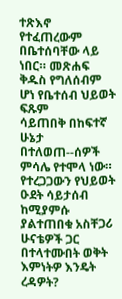ተጽእኖ የተፈጠረውም
በቤተሰባቸው ላይ ነበር። መጽሐፍ ቅዱስ የግለሰብም ሆነ የቤተሰብ ህይወት ፍጹም
ሳይጠበቅ በከፍተኛ ሁኔታ በተለወጠ--ሰዎች ምሳሌ የተሞላ ነው።
የተረጋጋውን የህይወት ዑደት ሳይታሰብ ከሚያምሱ ያልተጠበቁ አስቸጋሪ
ሁናቴዎች ጋር በተላተሙበት ወቅት እምነትዎ እንዴት ረዳዎት?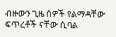ብዙውን ጊዜ ሰዎች የልማዳቸው ፍጥረቶች ናቸው ሲባል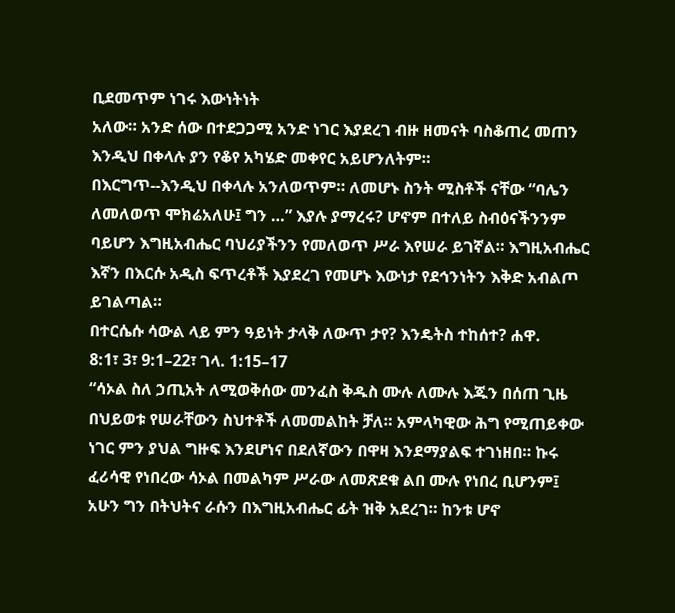ቢደመጥም ነገሩ እውነትነት
አለው። አንድ ሰው በተደጋጋሚ አንድ ነገር እያደረገ ብዙ ዘመናት ባስቆጠረ መጠን
እንዲህ በቀላሉ ያን የቆየ አካሄድ መቀየር አይሆንለትም።
በእርግጥ--እንዲህ በቀላሉ አንለወጥም። ለመሆኑ ስንት ሚስቶች ናቸው “ባሌን
ለመለወጥ ሞክሬአለሁ፤ ግን …” እያሉ ያማረሩ? ሆኖም በተለይ ስብዕናችንንም
ባይሆን እግዚአብሔር ባህሪያችንን የመለወጥ ሥራ እየሠራ ይገኛል። እግዚአብሔር
እኛን በእርሱ አዲስ ፍጥረቶች እያደረገ የመሆኑ እውነታ የደኅንነትን እቅድ አብልጦ
ይገልጣል።
በተርሴሱ ሳውል ላይ ምን ዓይነት ታላቅ ለውጥ ታየ? እንዴትስ ተከሰተ? ሐዋ.
8:1፣ 3፣ 9:1–22፣ ገላ. 1:15–17
“ሳኦል ስለ ኃጢአት ለሚወቅሰው መንፈስ ቅዱስ ሙሉ ለሙሉ እጁን በሰጠ ጊዜ
በህይወቱ የሠራቸውን ስህተቶች ለመመልከት ቻለ። አምላካዊው ሕግ የሚጠይቀው
ነገር ምን ያህል ግዙፍ እንደሆነና በደለኛውን በዋዛ እንደማያልፍ ተገነዘበ። ኩሩ
ፈሪሳዊ የነበረው ሳኦል በመልካም ሥራው ለመጽደቁ ልበ ሙሉ የነበረ ቢሆንም፤
አሁን ግን በትህትና ራሱን በእግዚአብሔር ፊት ዝቅ አደረገ። ከንቱ ሆኖ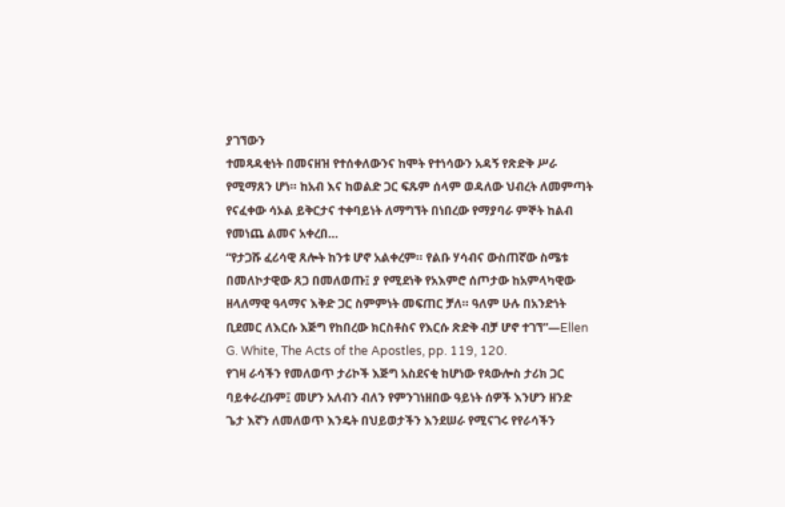ያገኘውን
ተመጻዳቂነት በመናዘዝ የተሰቀለውንና ከሞት የተነሳውን አዳኝ የጽድቅ ሥራ
የሚማጸን ሆነ። ከአብ እና ከወልድ ጋር ፍጹም ሰላም ወዳለው ህብረት ለመምጣት
የናፈቀው ሳኦል ይቅርታና ተቀባይነት ለማግኘት በነበረው የማያባራ ምኞት ከልብ
የመነጨ ልመና አቀረበ…
“የታጋሹ ፈሪሳዊ ጸሎት ከንቱ ሆኖ አልቀረም። የልቡ ሃሳብና ውስጠኛው ስሜቱ
በመለኮታዊው ጸጋ በመለወጡ፤ ያ የሚደነቅ የአእምሮ ሰጦታው ከአምላካዊው
ዘላለማዊ ዓላማና እቅድ ጋር ስምምነት መፍጠር ቻለ። ዓለም ሁሉ በአንድነት
ቢደመር ለእርሱ እጅግ የከበረው ክርስቶስና የእርሱ ጽድቅ ብቻ ሆኖ ተገኘ”—Ellen
G. White, The Acts of the Apostles, pp. 119, 120.
የገዛ ራሳችን የመለወጥ ታሪኮች እጅግ አስደናቂ ከሆነው የጳውሎስ ታሪክ ጋር
ባይቀራረቡም፤ መሆን አለብን ብለን የምንገነዘበው ዓይነት ሰዎች እንሆን ዘንድ
ጌታ እኛን ለመለወጥ እንዴት በህይወታችን እንደሠራ የሚናገሩ የየራሳችን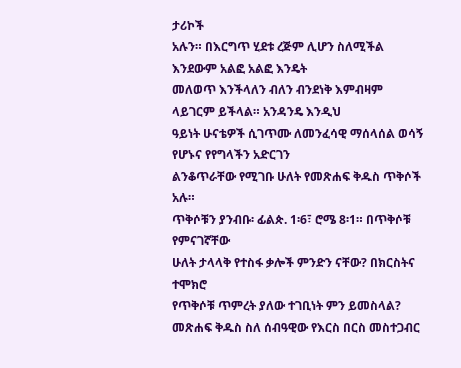ታሪኮች
አሉን። በእርግጥ ሂደቱ ረጅም ሊሆን ስለሚችል እንደውም አልፎ አልፎ እንዴት
መለወጥ እንችላለን ብለን ብንደነቅ እምብዛም ላይገርም ይችላል። አንዳንዴ እንዲህ
ዓይነት ሁናቴዎች ሲገጥሙ ለመንፈሳዊ ማሰላሰል ወሳኝ የሆኑና የየግላችን አድርገን
ልንቆጥራቸው የሚገቡ ሁለት የመጽሐፍ ቅዱስ ጥቅሶች አሉ።
ጥቅሶቹን ያንብቡ፡ ፊልጵ. 1፡6፣ ሮሜ 8፡1። በጥቅሶቹ የምናገኛቸው
ሁለት ታላላቅ የተስፋ ቃሎች ምንድን ናቸው? በክርስትና ተሞክሮ
የጥቅሶቹ ጥምረት ያለው ተገቢነት ምን ይመስላል?
መጽሐፍ ቅዱስ ስለ ሰብዓዊው የእርስ በርስ መስተጋብር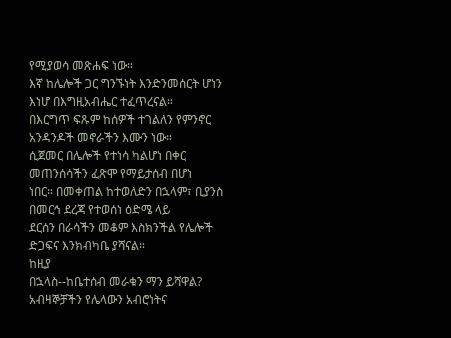የሚያወሳ መጽሐፍ ነው።
እኛ ከሌሎች ጋር ግንኙነት እንድንመሰርት ሆነን እነሆ በእግዚአብሔር ተፈጥረናል።
በእርግጥ ፍጹም ከሰዎች ተገልለን የምንኖር አንዳንዶች መኖራችን እሙን ነው።
ሲጀመር በሌሎች የተነሳ ካልሆነ በቀር መጠንሰሳችን ፈጽሞ የማይታሰብ በሆነ
ነበር። በመቀጠል ከተወለድን በኋላም፣ ቢያንስ በመርኅ ደረጃ የተወሰነ ዕድሜ ላይ
ደርሰን በራሳችን መቆም እስክንችል የሌሎች ድጋፍና እንክብካቤ ያሻናል።
ከዚያ
በኋላስ--ከቤተሰብ መራቁን ማን ይሻዋል? አብዛኞቻችን የሌላውን አብሮነትና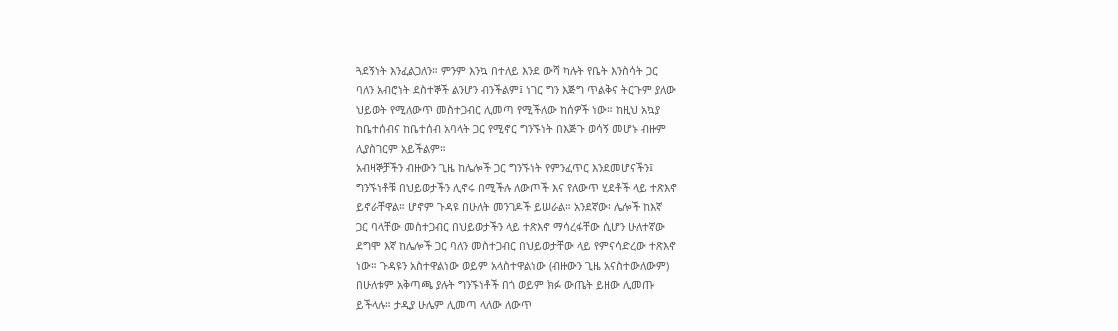ጓደኝነት እንፈልጋለን። ምንም እንኳ በተለይ እንደ ውሻ ካሉት የቤት እንስሳት ጋር
ባለን አብሮነት ደስተኞች ልንሆን ብንችልም፤ ነገር ግን እጅግ ጥልቅና ትርጉም ያለው
ህይወት የሚለውጥ መስተጋብር ሊመጣ የሚችለው ከሰዎች ነው። ከዚህ አኳያ
ከቤተሰብና ከቤተሰብ አባላት ጋር የሚኖር ግንኙነት በእጅጉ ወሳኝ መሆኑ ብዙም
ሊያስገርም አይችልም።
አብዛኞቻችን ብዙውን ጊዜ ከሌሎች ጋር ግንኙነት የምንፈጥር እንደመሆናችን፤
ግንኙነቶቹ በህይወታችን ሊኖሩ በሚችሉ ለውጦች እና የለውጥ ሂደቶች ላይ ተጽእኖ
ይኖራቸዋል። ሆኖም ጉዳዩ በሁለት መንገዶች ይሠራል። አንደኛው፡ ሌሎች ከእኛ
ጋር ባላቸው መስተጋብር በህይወታችን ላይ ተጽእኖ ማሳረፋቸው ሲሆን ሁለተኛው
ደግሞ እኛ ከሌሎች ጋር ባለን መስተጋብር በህይወታቸው ላይ የምናሳድረው ተጽእኖ
ነው። ጉዳዩን አስተዋልነው ወይም አላስተዋልነው (ብዙውን ጊዜ አናስተውለውም)
በሁለቱም አቅጣጫ ያሉት ግንኙነቶች በጎ ወይም ክፉ ውጤት ይዘው ሊመጡ
ይችላሉ። ታዲያ ሁሌም ሊመጣ ላለው ለውጥ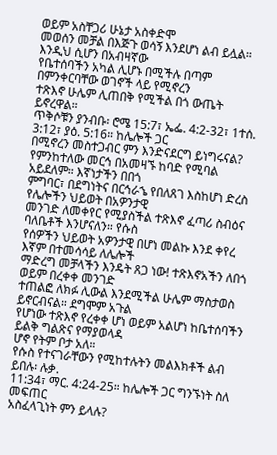ወይም አስቸጋሪ ሁኔታ አስቀድሞ
መወሰን መቻል በእጅጉ ወሳኝ እንደሆነ ልብ ይሏል። እንዲህ ሲሆን በአብዛኛው
የቤተሰባችን አካል ሊሆኑ በሚችሉ በጣም በምንቀርባቸው ወገኖች ላይ የሚኖረን
ተጽእኖ ሁሌም ሊጠበቅ የሚችል በጎ ውጤት ይኖረዋል።
ጥቅሶቹን ያንብቡ፡ ሮሜ 15:7፣ ኤፌ. 4:2-32፣ 1ተሰ. 3:12፣ ያዕ. 5:16። ከሌሎች ጋር
በሚኖረን መስተጋብር ምን እንድናደርግ ይነግሩናል?
የምንከተለው መርኅ በአመዛኙ ከባድ የሚባል አይደለም። እኛነታችን በበጎ
ምግባር፣ በደግነትና በርኅራኄ የበለጸገ እስከሆነ ድረስ የሌሎችን ህይወት በአዎንታዊ
መንገድ ለመቀየር የሚያስችል ተጽእኖ ፈጣሪ ስብዕና ባለቤቶች እንሆናለን። የሱስ
የሰዎችን ህይወት አዎንታዊ በሆነ መልኩ እንደ ቀየረ እኛም በተመሳሳይ ለሌሎች
ማድረግ መቻላችን እንዴት ጸጋ ነው! ተጽእኖአችን ለበጎ ወይም በረቀቀ መንገድ
ተጠልፎ ለክፉ ሊውል እንደሚችል ሁሌም ማስታወስ ይኖርብናል። ደግሞም አጉል
የሆነው ተጽእኖ የረቀቀ ሆነ ወይም አልሆነ ከቤተሰባችን ይልቅ ግልጽና የማያወላዳ
ሆኖ የትም ቦታ አለ።
የሱስ የተናገራቸውን የሚከተሉትን መልእክቶች ልብ ይበሉ፡ ሉቃ.
11:34፣ ማር. 4:24-25። ከሌሎች ጋር ግንኙነት ስለ መፍጠር
አስፈላጊነት ምን ይላሉ?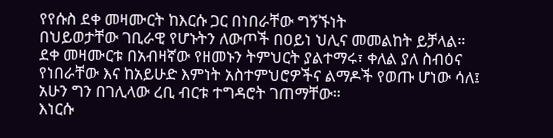የየሱስ ደቀ መዛሙርት ከእርሱ ጋር በነበራቸው ግኝኙነት
በህይወታቸው ገቢራዊ የሆኑትን ለውጦች በዐይነ ህሊና መመልከት ይቻላል።
ደቀ መዛሙርቱ በአብዛኛው የዘመኑን ትምህርት ያልተማሩ፣ ቀለል ያለ ስብዕና
የነበራቸው እና ከአይሁድ እምነት አስተምህሮዎችና ልማዶች የወጡ ሆነው ሳለ፤
አሁን ግን በገሊላው ረቢ ብርቱ ተግዳሮት ገጠማቸው።
እነርሱ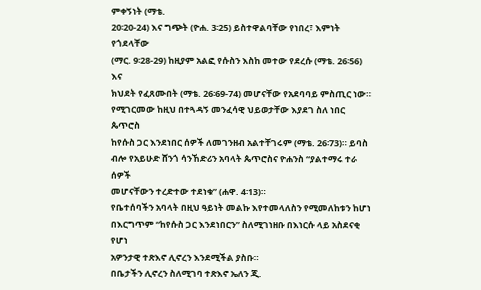ምቀኝነት (ማቴ.
20፡20-24) እና ግጭት (ዮሐ. 3፡25) ይስተዋልባቸው የነበረ፣ እምነት የጎደላቸው
(ማር. 9፡28-29) ከዚያም አልፎ የሱስን እስከ መተው የደረሱ (ማቴ. 26፡56) እና
ክህደት የፈጸሙበት (ማቴ. 26፡69-74) መሆናቸው የአደባባይ ምስጢር ነው።
የሚገርመው ከዚህ በተጓዳኝ መንፈሳዊ ህይወታቸው እያደገ ስለ ነበር ጴጥሮስ
ከየሱስ ጋር እንደነበር ሰዎች ለመገንዘብ አልተቸገሩም (ማቴ. 26፡73)። ይባስ
ብሎ የአይሁድ ሸንጎ ሳንኸድሪን አባላት ጴጥሮስና ዮሐንስ “ያልተማሩ ተራ ሰዎች
መሆናቸውን ተረድተው ተደነቁ” (ሐዋ. 4፡13)።
የቤተሰባችን አባላት በዚህ ዓይነት መልኩ እየተመላለስን የሚመለከቱን ከሆነ
በእርግጥም “ከየሱስ ጋር እንደነበርን” ስለሚገነዘቡ በእነርሱ ላይ አስደናቂ የሆነ
አዎንታዊ ተጽእኖ ሊኖረን እንደሚችል ያስቡ።
በቤታችን ሊኖረን ስለሚገባ ተጽእኖ ኤለን ጂ.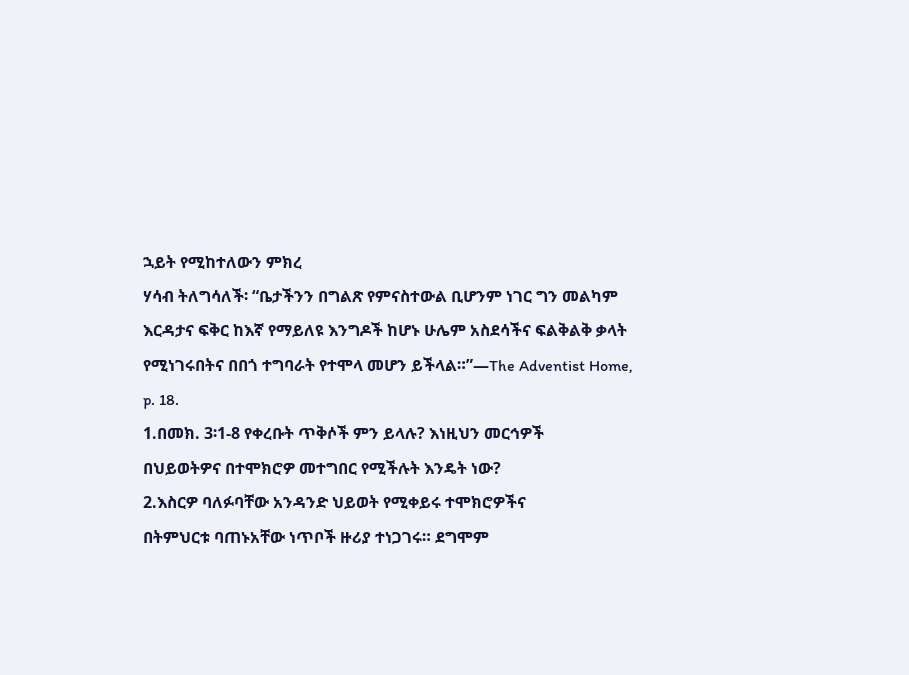ኋይት የሚከተለውን ምክረ
ሃሳብ ትለግሳለች፡ “ቤታችንን በግልጽ የምናስተውል ቢሆንም ነገር ግን መልካም
እርዳታና ፍቅር ከእኛ የማይለዩ እንግዶች ከሆኑ ሁሌም አስደሳችና ፍልቅልቅ ቃላት
የሚነገሩበትና በበጎ ተግባራት የተሞላ መሆን ይችላል።”—The Adventist Home,
p. 18.
1.በመክ. 3፡1-8 የቀረቡት ጥቅሶች ምን ይላሉ? እነዚህን መርኅዎች
በህይወትዎና በተሞክሮዎ መተግበር የሚችሉት እንዴት ነው?
2.እስርዎ ባለፉባቸው አንዳንድ ህይወት የሚቀይሩ ተሞክሮዎችና
በትምህርቱ ባጠኑአቸው ነጥቦች ዙሪያ ተነጋገሩ። ደግሞም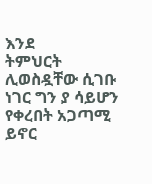እንደ
ትምህርት ሊወስዷቸው ሲገቡ ነገር ግን ያ ሳይሆን የቀረበት አጋጣሚ
ይኖር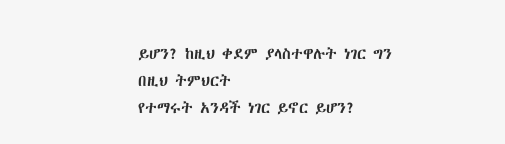ይሆን? ከዚህ ቀደም ያላስተዋሉት ነገር ግን በዚህ ትምህርት
የተማሩት አንዳች ነገር ይኖር ይሆን?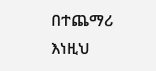በተጨማሪ እነዚህ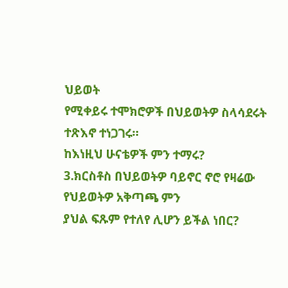ህይወት
የሚቀይሩ ተሞክሮዎች በህይወትዎ ስላሳደሩት ተጽእኖ ተነጋገሩ።
ከእነዚህ ሁናቴዎች ምን ተማሩ?
3.ክርስቶስ በህይወትዎ ባይኖር ኖሮ የዛሬው የህይወትዎ አቅጣጫ ምን
ያህል ፍጹም የተለየ ሊሆን ይችል ነበር?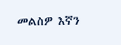መልስዎ እኛን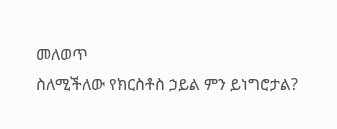መለወጥ
ስለሚችለው የክርስቶስ ኃይል ምን ይነግሮታል?